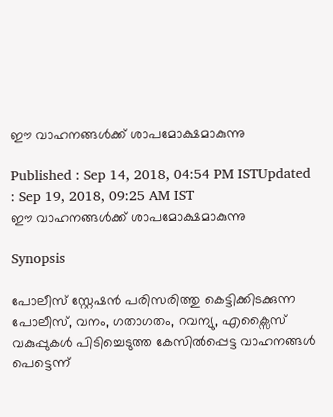ഈ വാഹനങ്ങള്‍ക്ക് ശാപമോക്ഷമാകുന്നു

Published : Sep 14, 2018, 04:54 PM ISTUpdated : Sep 19, 2018, 09:25 AM IST
ഈ വാഹനങ്ങള്‍ക്ക് ശാപമോക്ഷമാകുന്നു

Synopsis

പോലീസ് സ്റ്റേഷന്‍ പരിസരിത്തു കെട്ടിക്കിടക്കുന്ന  പോലീസ്, വനം, ഗതാഗതം, റവന്യു, എക്സൈസ് വകുപ്പുകള്‍ പിടിച്ചെടുത്ത കേസില്‍പ്പെട്ട വാഹനങ്ങള്‍ പെട്ടെന്ന്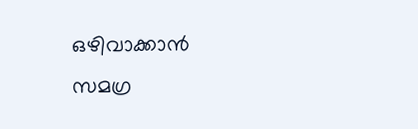ഒഴിവാക്കാന്‍ സമഗ്ര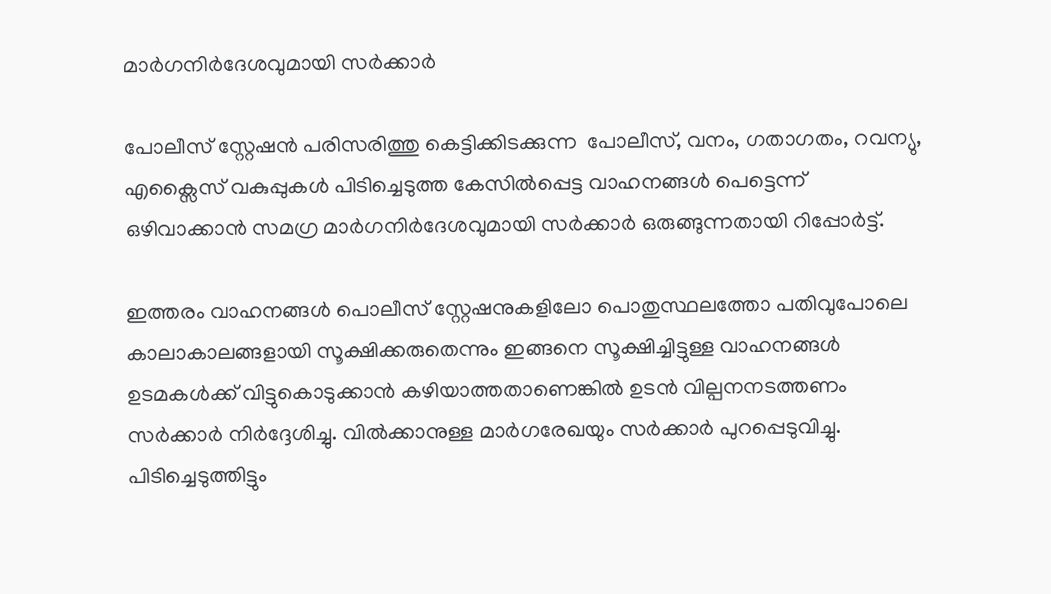മാര്‍ഗനിര്‍ദേശവുമായി സര്‍ക്കാര്‍

പോലീസ് സ്റ്റേഷന്‍ പരിസരിത്തു കെട്ടിക്കിടക്കുന്ന  പോലീസ്, വനം, ഗതാഗതം, റവന്യു, എക്സൈസ് വകുപ്പുകള്‍ പിടിച്ചെടുത്ത കേസില്‍പ്പെട്ട വാഹനങ്ങള്‍ പെട്ടെന്ന് ഒഴിവാക്കാന്‍ സമഗ്ര മാര്‍ഗനിര്‍ദേശവുമായി സര്‍ക്കാര്‍ ഒരുങ്ങുന്നതായി റിപ്പോര്‍ട്ട്.

ഇത്തരം വാഹനങ്ങള്‍ പൊലീസ് സ്റ്റേഷനുകളിലോ പൊതുസ്ഥലത്തോ പതിവുപോലെ കാലാകാലങ്ങളായി സൂക്ഷിക്കരുതെന്നും ഇങ്ങനെ സൂക്ഷിച്ചിട്ടുള്ള വാഹനങ്ങള്‍ ഉടമകള്‍ക്ക് വിട്ടുകൊടുക്കാന്‍ കഴിയാത്തതാണെങ്കില്‍ ഉടന്‍ വില്പനനടത്തണം സര്‍ക്കാര്‍ നിര്‍ദ്ദേശിച്ചു. വില്‍ക്കാനുള്ള മാര്‍ഗരേഖയും സര്‍ക്കാര്‍ പുറപ്പെടുവിച്ചു. പിടിച്ചെടുത്തിട്ടും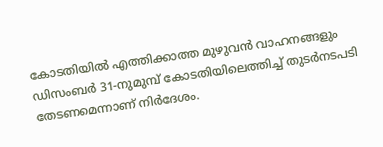കോടതിയില്‍ എത്തിക്കാത്ത മുഴുവന്‍ വാഹനങ്ങളും ഡിസംബര്‍ 31-നുമുമ്പ് കോടതിയിലെത്തിച്ച്‌ തുടര്‍നടപടി തേടണമെന്നാണ് നിര്‍ദേശം.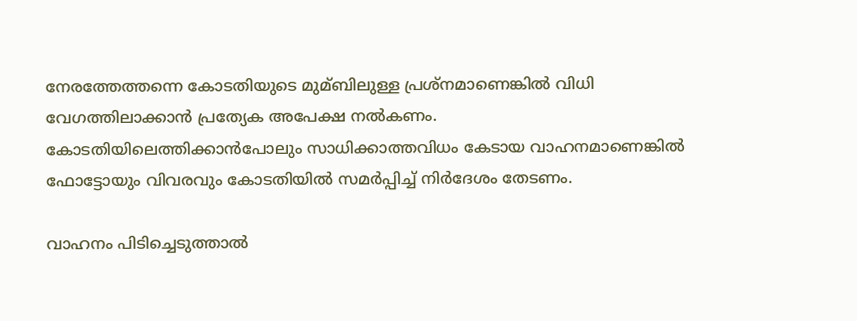നേരത്തേത്തന്നെ കോടതിയുടെ മുമ്ബിലുള്ള പ്രശ്നമാണെങ്കില്‍ വിധി വേഗത്തിലാക്കാന്‍ പ്രത്യേക അപേക്ഷ നല്‍കണം. കോടതിയിലെത്തിക്കാന്‍പോലും സാധിക്കാത്തവിധം കേടായ വാഹനമാണെങ്കില്‍ ഫോട്ടോയും വിവരവും കോടതിയില്‍ സമര്‍പ്പിച്ച്‌ നിര്‍ദേശം തേടണം.

വാഹനം പിടിച്ചെടുത്താല്‍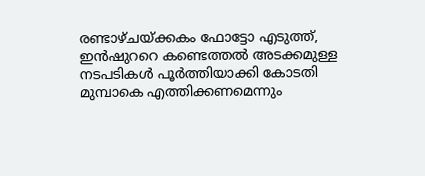രണ്ടാഴ്ചയ്ക്കകം ഫോട്ടോ എടുത്ത്, ഇന്‍ഷുററെ കണ്ടെത്തല്‍ അടക്കമുള്ള നടപടികള്‍ പൂര്‍ത്തിയാക്കി കോടതി മുമ്പാകെ എത്തിക്കണമെന്നും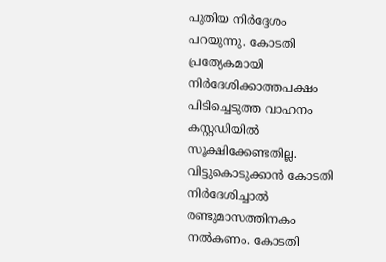പുതിയ നിര്‍ദ്ദേശം പറയുന്നു. കോടതി പ്രത്യേകമായി നിര്‍ദേശിക്കാത്തപക്ഷം പിടിച്ചെടുത്ത വാഹനം കസ്റ്റഡിയില്‍ സൂക്ഷിക്കേണ്ടതില്ല. വിട്ടുകൊടുക്കാന്‍ കോടതി നിര്‍ദേശിച്ചാല്‍ രണ്ടുമാസത്തിനകം നല്‍കണം. കോടതി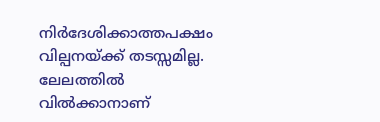നിര്‍ദേശിക്കാത്തപക്ഷം വില്പനയ്ക്ക് തടസ്സമില്ല. ലേലത്തില്‍ വില്‍ക്കാനാണ്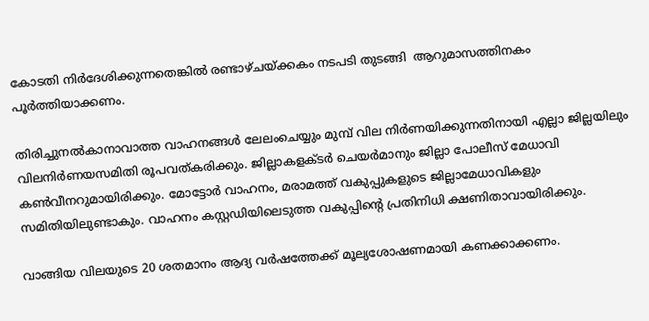കോടതി നിര്‍ദേശിക്കുന്നതെങ്കില്‍ രണ്ടാഴ്ചയ്ക്കകം നടപടി തുടങ്ങി  ആറുമാസത്തിനകം പൂര്‍ത്തിയാക്കണം.

തിരിച്ചുനല്‍കാനാവാത്ത വാഹനങ്ങള്‍ ലേലംചെയ്യും മുമ്പ് വില നിര്‍ണയിക്കുന്നതിനായി എല്ലാ ജില്ലയിലും വിലനിര്‍ണയസമിതി രൂപവത്കരിക്കും. ജില്ലാകളക്ടര്‍ ചെയര്‍മാനും ജില്ലാ പോലീസ് മേധാവി കണ്‍വീനറുമായിരിക്കും. മോട്ടോര്‍ വാഹനം, മരാമത്ത് വകുപ്പുകളുടെ ജില്ലാമേധാവികളും സമിതിയിലുണ്ടാകും. വാഹനം കസ്റ്റഡിയിലെടുത്ത വകുപ്പിന്റെ പ്രതിനിധി ക്ഷണിതാവായിരിക്കും.

വാങ്ങിയ വിലയുടെ 20 ശതമാനം ആദ്യ വര്‍ഷത്തേക്ക് മൂല്യശോഷണമായി കണക്കാക്കണം.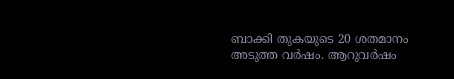ബാക്കി തുകയുടെ 20 ശതമാനം അടുത്ത വര്‍ഷം. ആറുവര്‍ഷം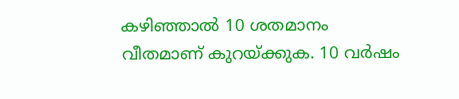കഴിഞ്ഞാല്‍ 10 ശതമാനം വീതമാണ് കുറയ്ക്കുക. 10 വര്‍ഷം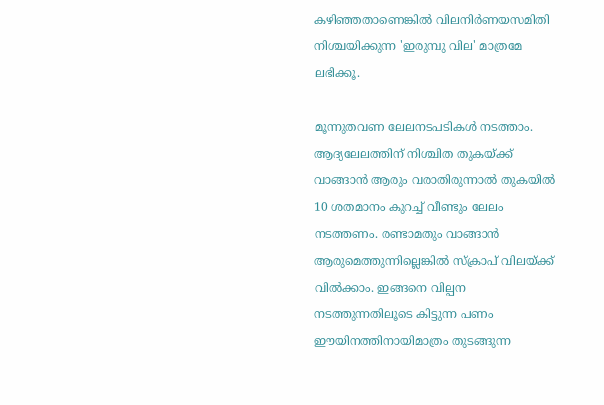കഴിഞ്ഞതാണെങ്കില്‍ വിലനിര്‍ണയസമിതി നിശ്ചയിക്കുന്ന 'ഇരുമ്പു വില' മാത്രമേ ലഭിക്കൂ.

മൂന്നുതവണ ലേലനടപടികള്‍ നടത്താം. ആദ്യലേലത്തിന് നിശ്ചിത തുകയ്ക്ക് വാങ്ങാന്‍ ആരും വരാതിരുന്നാല്‍ തുകയില്‍ 10 ശതമാനം കുറച്ച്‌ വീണ്ടും ലേലം നടത്തണം. രണ്ടാമതും വാങ്ങാന്‍ ആരുമെത്തുന്നില്ലെങ്കില്‍ സ്‌ക്രാപ് വിലയ്ക്ക് വില്‍ക്കാം. ഇങ്ങനെ വില്പന നടത്തുന്നതിലൂടെ കിട്ടുന്ന പണം ഈയിനത്തിനായിമാത്രം തുടങ്ങുന്ന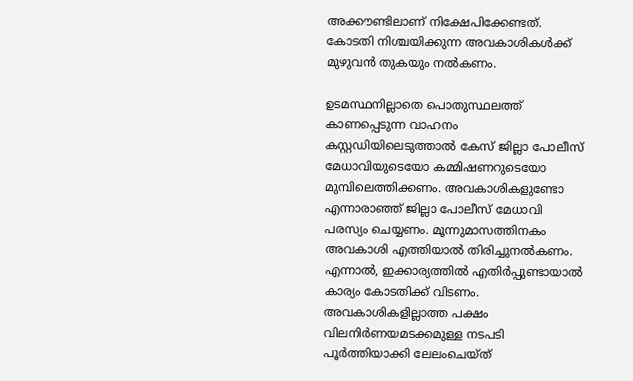അക്കൗണ്ടിലാണ് നിക്ഷേപിക്കേണ്ടത്. കോടതി നിശ്ചയിക്കുന്ന അവകാശികള്‍ക്ക് മുഴുവന്‍ തുകയും നല്‍കണം.

ഉടമസ്ഥനില്ലാതെ പൊതുസ്ഥലത്ത് കാണപ്പെടുന്ന വാഹനം കസ്റ്റഡിയിലെടുത്താല്‍ കേസ് ജില്ലാ പോലീസ് മേധാവിയുടെയോ കമ്മിഷണറുടെയോ മുമ്പിലെത്തിക്കണം. അവകാശികളുണ്ടോ എന്നാരാഞ്ഞ് ജില്ലാ പോലീസ് മേധാവി പരസ്യം ചെയ്യണം. മൂന്നുമാസത്തിനകം അവകാശി എത്തിയാല്‍ തിരിച്ചുനല്‍കണം. എന്നാല്‍, ഇക്കാര്യത്തില്‍ എതിര്‍പ്പുണ്ടായാല്‍ കാര്യം കോടതിക്ക് വിടണം. അവകാശികളില്ലാത്ത പക്ഷം വിലനിര്‍ണയമടക്കമുള്ള നടപടി പൂര്‍ത്തിയാക്കി ലേലംചെയ്ത്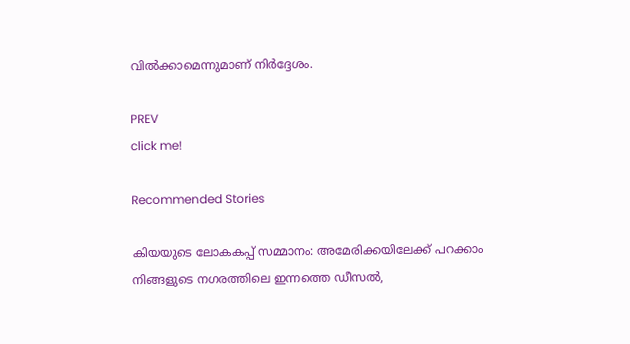വില്‍ക്കാമെന്നുമാണ് നിര്‍ദ്ദേശം.

PREV
click me!

Recommended Stories

കിയയുടെ ലോകകപ്പ് സമ്മാനം: അമേരിക്കയിലേക്ക് പറക്കാം
നിങ്ങളുടെ നഗരത്തിലെ ഇന്നത്തെ ഡീസൽ,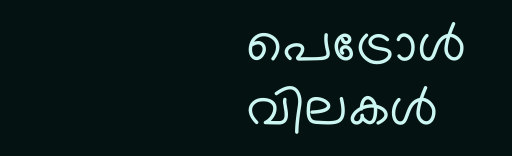പെട്രോൾ വിലകൾ